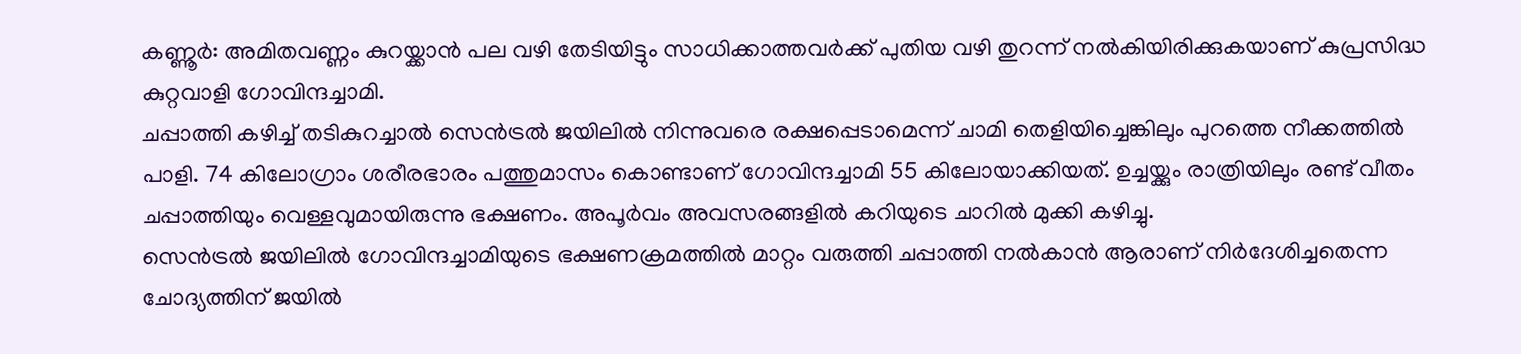കണ്ണൂർ: അമിതവണ്ണം കുറയ്ക്കാൻ പല വഴി തേടിയിട്ടും സാധിക്കാത്തവർക്ക് പുതിയ വഴി തുറന്ന് നൽകിയിരിക്കുകയാണ് കുപ്രസിദ്ധ കുറ്റവാളി ഗോവിന്ദച്ചാമി.
ചപ്പാത്തി കഴിച്ച് തടികുറച്ചാൽ സെൻട്രൽ ജയിലിൽ നിന്നുവരെ രക്ഷപ്പെടാമെന്ന് ചാമി തെളിയിച്ചെങ്കിലും പുറത്തെ നീക്കത്തിൽ പാളി. 74 കിലോഗ്രാം ശരീരഭാരം പത്തുമാസം കൊണ്ടാണ് ഗോവിന്ദച്ചാമി 55 കിലോയാക്കിയത്. ഉച്ചയ്ക്കും രാത്രിയിലും രണ്ട് വീതം ചപ്പാത്തിയും വെള്ളവുമായിരുന്നു ഭക്ഷണം. അപൂർവം അവസരങ്ങളിൽ കറിയുടെ ചാറിൽ മുക്കി കഴിച്ചു.
സെൻട്രൽ ജയിലിൽ ഗോവിന്ദച്ചാമിയുടെ ഭക്ഷണക്രമത്തിൽ മാറ്റം വരുത്തി ചപ്പാത്തി നൽകാൻ ആരാണ് നിർദേശിച്ചതെന്ന ചോദ്യത്തിന് ജയിൽ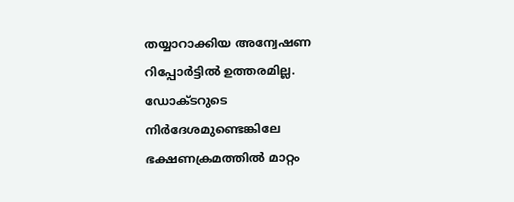തയ്യാറാക്കിയ അന്വേഷണ റിപ്പോർട്ടിൽ ഉത്തരമില്ല. ഡോക്ടറുടെ നിർദേശമുണ്ടെങ്കിലേ ഭക്ഷണക്രമത്തിൽ മാറ്റം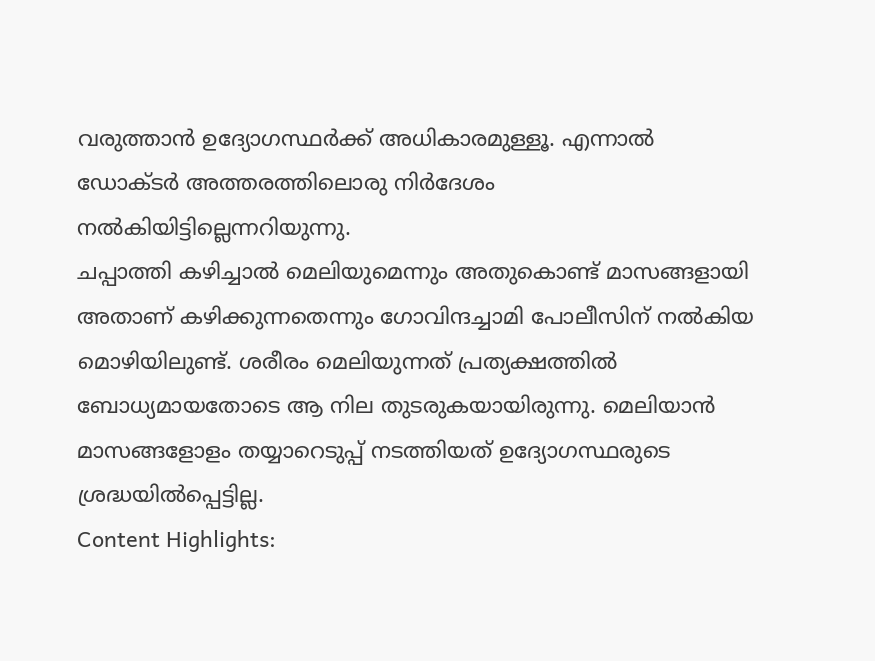വരുത്താൻ ഉദ്യോഗസ്ഥർക്ക് അധികാരമുള്ളൂ. എന്നാൽ ഡോക്ടർ അത്തരത്തിലൊരു നിർദേശം നൽകിയിട്ടില്ലെന്നറിയുന്നു.
ചപ്പാത്തി കഴിച്ചാൽ മെലിയുമെന്നും അതുകൊണ്ട് മാസങ്ങളായി അതാണ് കഴിക്കുന്നതെന്നും ഗോവിന്ദച്ചാമി പോലീസിന് നൽകിയ മൊഴിയിലുണ്ട്. ശരീരം മെലിയുന്നത് പ്രത്യക്ഷത്തിൽ ബോധ്യമായതോടെ ആ നില തുടരുകയായിരുന്നു. മെലിയാൻ മാസങ്ങളോളം തയ്യാറെടുപ്പ് നടത്തിയത് ഉദ്യോഗസ്ഥരുടെ ശ്രദ്ധയിൽപ്പെട്ടില്ല.
Content Highlights: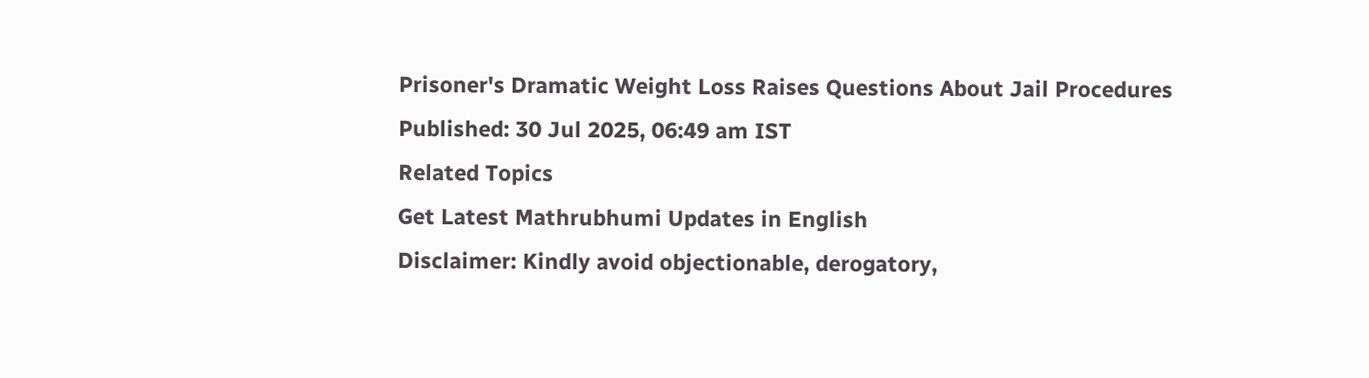Prisoner's Dramatic Weight Loss Raises Questions About Jail Procedures
Published: 30 Jul 2025, 06:49 am IST
Related Topics
Get Latest Mathrubhumi Updates in English
Disclaimer: Kindly avoid objectionable, derogatory,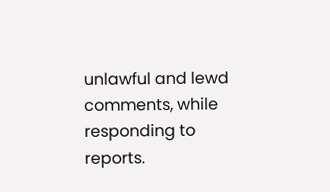unlawful and lewd comments, while responding to reports.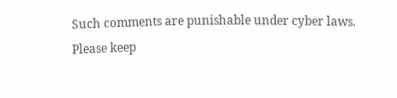Such comments are punishable under cyber laws. Please keep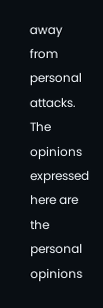away from personal attacks. The opinions expressed here are the personal opinions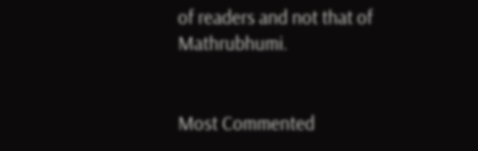of readers and not that of Mathrubhumi.


Most Commented